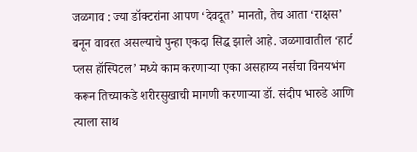जळगाव : ज्या डॉक्टरांना आपण ‘देवदूत’ मानतो, तेच आता ‘राक्षस’ बनून वावरत असल्याचे पुन्हा एकदा सिद्ध झाले आहे. जळगावातील ‘हार्ट प्लस हॉस्पिटल’ मध्ये काम करणाऱ्या एका असहाय्य नर्सचा विनयभंग करून तिच्याकडे शरीरसुखाची मागणी करणाऱ्या डॉ. संदीप भारुडे आणि त्याला साथ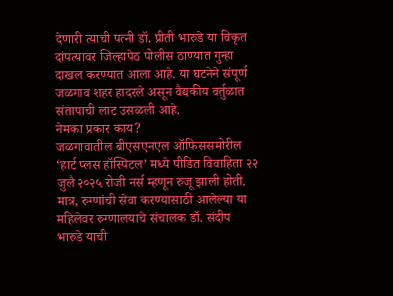देणारी त्याची पत्नी डॉ. प्रीती भारुडे या विकृत दांपत्यावर जिल्हापेठ पोलीस ठाण्यात गुन्हा दाखल करण्यात आला आहे. या घटनेने संपूर्ण जळगाव शहर हादरले असून वैद्यकीय वर्तुळात संतापाची लाट उसळली आहे.
नेमका प्रकार काय?
जळगावातील बीएसएनएल ऑफिससमोरील ‘हार्ट प्लस हॉस्पिटल’ मध्ये पीडित विवाहिता २२ जुलै २०२५ रोजी नर्स म्हणून रुजू झाली होती. मात्र, रुग्णांची सेवा करण्यासाठी आलेल्या या महिलेवर रुग्णालयाचे संचालक डॉ. संदीप भारुडे याची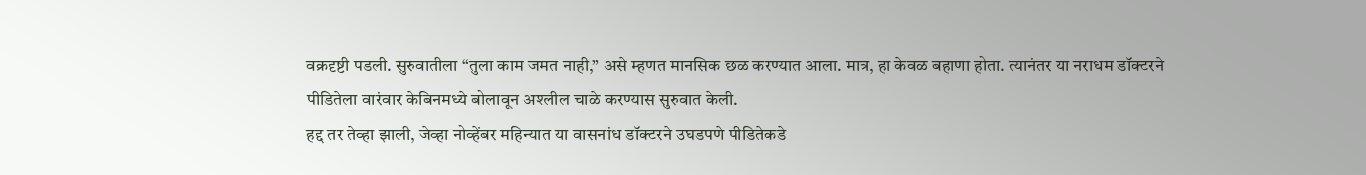वक्रदृष्टी पडली. सुरुवातीला “तुला काम जमत नाही,” असे म्हणत मानसिक छळ करण्यात आला. मात्र, हा केवळ बहाणा होता. त्यानंतर या नराधम डॉक्टरने पीडितेला वारंवार केबिनमध्ये बोलावून अश्लील चाळे करण्यास सुरुवात केली.
हद्द तर तेव्हा झाली, जेव्हा नोव्हेंबर महिन्यात या वासनांध डॉक्टरने उघडपणे पीडितेकडे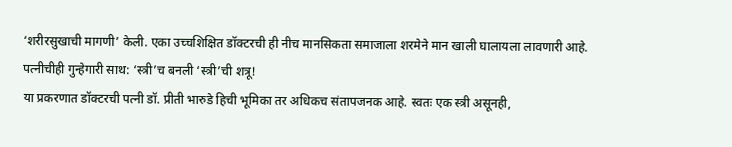‘शरीरसुखाची मागणी’ केली. एका उच्चशिक्षित डॉक्टरची ही नीच मानसिकता समाजाला शरमेने मान खाली घालायला लावणारी आहे.
पत्नीचीही गुन्हेगारी साथ: ‘स्त्री’च बनली ‘स्त्री’ची शत्रू!
या प्रकरणात डॉक्टरची पत्नी डॉ. प्रीती भारुडे हिची भूमिका तर अधिकच संतापजनक आहे. स्वतः एक स्त्री असूनही,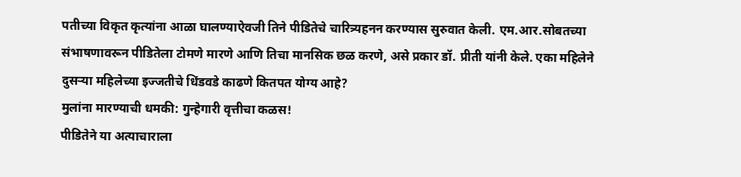पतीच्या विकृत कृत्यांना आळा घालण्याऐवजी तिने पीडितेचे चारित्र्यहनन करण्यास सुरुवात केली. एम.आर.सोबतच्या संभाषणावरून पीडितेला टोमणे मारणे आणि तिचा मानसिक छळ करणे, असे प्रकार डॉ. प्रीती यांनी केले. एका महिलेने दुसऱ्या महिलेच्या इज्जतीचे धिंडवडे काढणे कितपत योग्य आहे?
मुलांना मारण्याची धमकी: गुन्हेगारी वृत्तीचा कळस!
पीडितेने या अत्याचाराला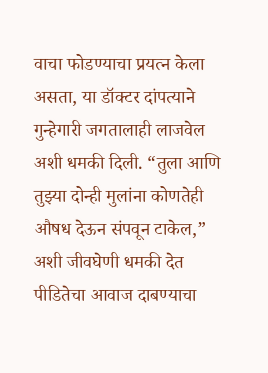वाचा फोडण्याचा प्रयत्न केला असता, या डॉक्टर दांपत्याने गुन्हेगारी जगतालाही लाजवेल अशी धमकी दिली. “तुला आणि तुझ्या दोन्ही मुलांना कोणतेही औषध देऊन संपवून टाकेल,” अशी जीवघेणी धमकी देत पीडितेचा आवाज दाबण्याचा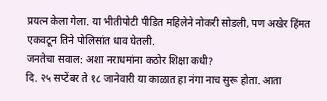प्रयत्न केला गेला. या भीतीपोटी पीडित महिलेने नोकरी सोडली, पण अखेर हिंमत एकवटून तिने पोलिसांत धाव घेतली.
जनतेचा सवाल: अशा नराधमांना कठोर शिक्षा कधी?
दि. २५ सप्टेंबर ते १८ जानेवारी या काळात हा नंगा नाच सुरू होता. आता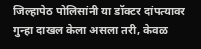जिल्हापेठ पोलिसांनी या डॉक्टर दांपत्यावर गुन्हा दाखल केला असला तरी, केवळ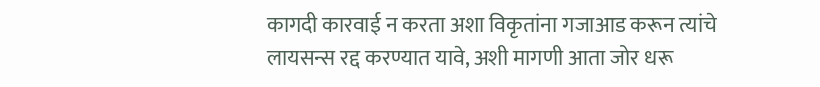कागदी कारवाई न करता अशा विकृतांना गजाआड करून त्यांचे लायसन्स रद्द करण्यात यावे, अशी मागणी आता जोर धरू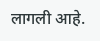लागली आहे.